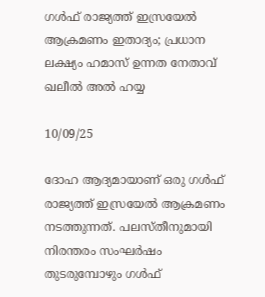ഗൾഫ് രാജ്യത്ത് ഇസ്രയേൽ ആക്രമണം ഇതാദ്യം; പ്രധാന ലക്ഷ്യം ഹമാസ് ഉന്നത നേതാവ് ഖലീൽ അൽ ഹയ്യ

10/09/25

ദോഹ ആദ്യമായാണ് ഒരു ഗൾഫ് രാജ്യത്ത് ഇസ്രയേൽ ആക്രമണം നടത്തുന്നത്. പലസ്‌തീനുമായി നിരന്തരം സംഘർഷം തുടരുമ്പോഴും ഗൾഫ്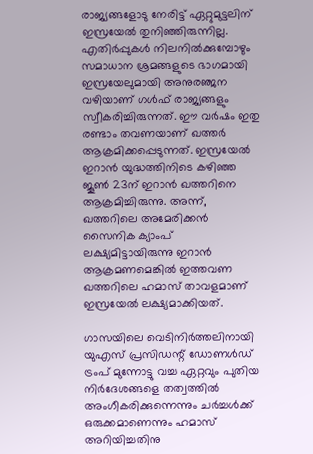രാജ്യങ്ങളോടു നേരിട്ട് ഏറ്റുമുട്ടലിന് ഇസ്രയേൽ തുനിഞ്ഞിരുന്നില്ല. എതിർപ്പുകൾ നിലനിൽക്കുമ്പോഴും സമാധാന ശ്രമങ്ങളുടെ ഭാഗമായി ഇസ്രയേലുമായി അനുരഞ്ജന വഴിയാണ് ഗൾഫ് രാജ്യങ്ങളും സ്വീകരിച്ചിരുന്നത്. ഈ വർഷം ഇതു രണ്ടാം തവണയാണ് ഖത്തർ ആക്രമിക്കപ്പെടുന്നത്. ഇസ്രയേൽ ഇറാൻ യുദ്ധത്തിനിടെ കഴിഞ്ഞ ജൂൺ 23ന് ഇറാൻ ഖത്തറിനെ ആക്രമിച്ചിരുന്നു. അന്ന്, ഖത്തറിലെ അമേരിക്കൻ സൈനിക ക്യാംപ് ലക്ഷ്യമിട്ടായിരുന്നു ഇറാൻ ആക്രമണമെങ്കിൽ ഇത്തവണ ഖത്തറിലെ ഹമാസ് താവളമാണ് ഇസ്രയേൽ ലക്ഷ്യമാക്കിയത്.

ഗാസയിലെ വെടിനിർത്തലിനായി യുഎസ് പ്രസിഡന്റ് ഡോണൾഡ് ട്രംപ് മുന്നോട്ടു വച്ച ഏറ്റവും പുതിയ നിർദേശങ്ങളെ തത്വത്തിൽ അംഗീകരിക്കുന്നെന്നും ചർച്ചൾക്ക് ഒരുക്കമാണെന്നും ഹമാസ് അറിയിച്ചതിനു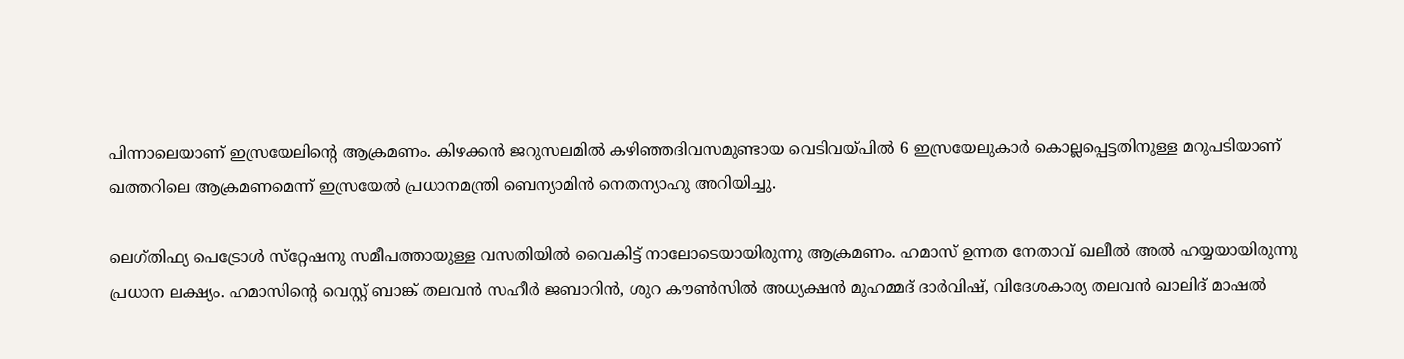പിന്നാലെയാണ് ഇസ്രയേലിൻ്റെ ആക്രമണം. കിഴക്കൻ ജറുസലമിൽ കഴിഞ്ഞദിവസമുണ്ടായ വെടിവയ്‌പിൽ 6 ഇസ്രയേലുകാർ കൊല്ലപ്പെട്ടതിനുള്ള മറുപടിയാണ് ഖത്തറിലെ ആക്രമണമെന്ന് ഇസ്രയേൽ പ്രധാനമന്ത്രി ബെന്യാമിൻ നെതന്യാഹു അറിയിച്ചു.

ലെഗ്‌തിഫ്യ പെട്രോൾ സ്‌റ്റേഷനു സമീപത്തായുള്ള വസതിയിൽ വൈകിട്ട് നാലോടെയായിരുന്നു ആക്രമണം. ഹമാസ് ഉന്നത നേതാവ് ഖലീൽ അൽ ഹയ്യയായിരുന്നു പ്രധാന ലക്ഷ്യം. ഹമാസിന്റെ വെസ്റ്റ് ബാങ്ക് തലവൻ സഹീർ ജബാറിൻ, ശുറ കൗൺസിൽ അധ്യക്ഷൻ മുഹമ്മദ് ദാർവിഷ്, വിദേശകാര്യ തലവൻ ഖാലിദ് മാഷൽ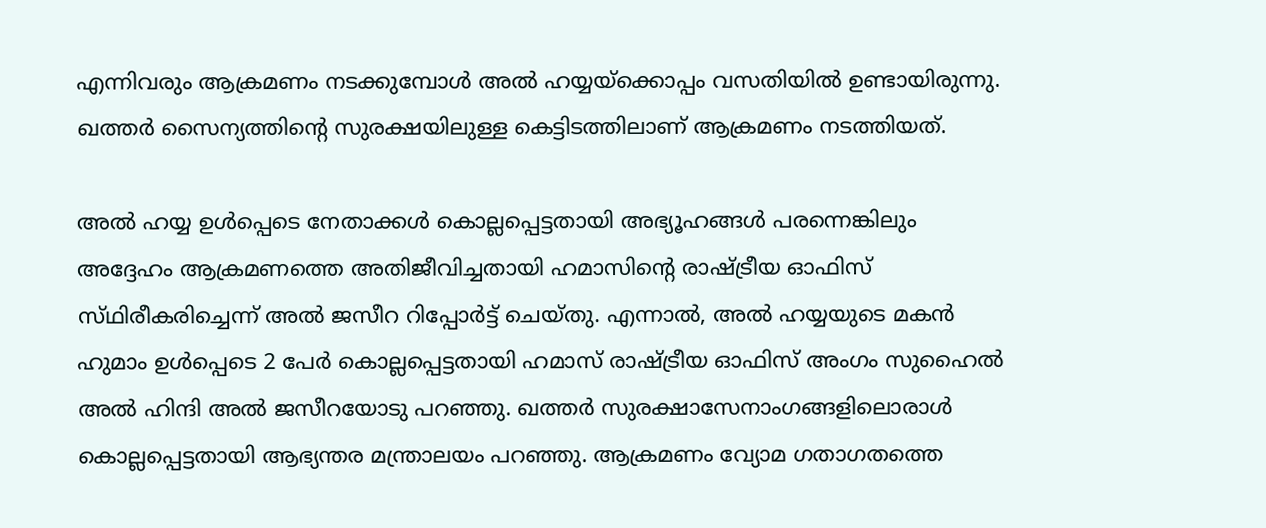എന്നിവരും ആക്രമണം നടക്കുമ്പോൾ അൽ ഹയ്യയ്‌ക്കൊപ്പം വസതിയിൽ ഉണ്ടായിരുന്നു. ഖത്തർ സൈന്യത്തിൻ്റെ സുരക്ഷയിലുള്ള കെട്ടിടത്തിലാണ് ആക്രമണം നടത്തിയത്.

അൽ ഹയ്യ ഉൾപ്പെടെ നേതാക്കൾ കൊല്ലപ്പെട്ടതായി അഭ്യൂഹങ്ങൾ പരന്നെങ്കിലും അദ്ദേഹം ആക്രമണത്തെ അതിജീവിച്ചതായി ഹമാസിന്റെ രാഷ്ട്രീയ ഓഫിസ് സ്‌ഥിരീകരിച്ചെന്ന് അൽ ജസീറ റിപ്പോർട്ട് ചെയ്തു. എന്നാൽ, അൽ ഹയ്യയുടെ മകൻ ഹുമാം ഉൾപ്പെടെ 2 പേർ കൊല്ലപ്പെട്ടതായി ഹമാസ് രാഷ്ട്രീയ ഓഫിസ് അംഗം സുഹൈൽ അൽ ഹിന്ദി അൽ ജസീറയോടു പറഞ്ഞു. ഖത്തർ സുരക്ഷാസേനാംഗങ്ങളിലൊരാൾ കൊല്ലപ്പെട്ടതായി ആഭ്യന്തര മന്ത്രാലയം പറഞ്ഞു. ആക്രമണം വ്യോമ ഗതാഗതത്തെ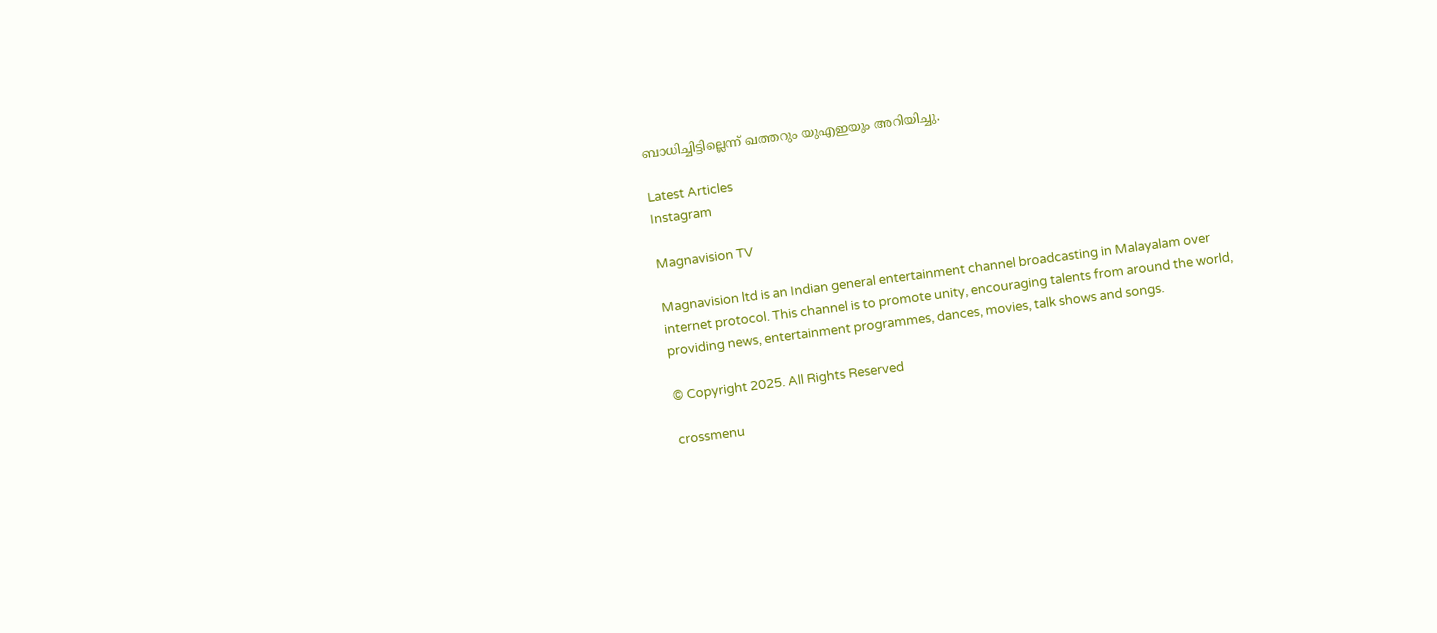ബാധിച്ചിട്ടില്ലെന്ന് ഖത്തറും യുഎഇയും അറിയിച്ചു.

Latest Articles
Instagram

Magnavision TV

Magnavision ltd is an Indian general entertainment channel broadcasting in Malayalam over internet protocol. This channel is to promote unity, encouraging talents from around the world, providing news, entertainment programmes, dances, movies, talk shows and songs.

© Copyright 2025. All Rights Reserved

crossmenu